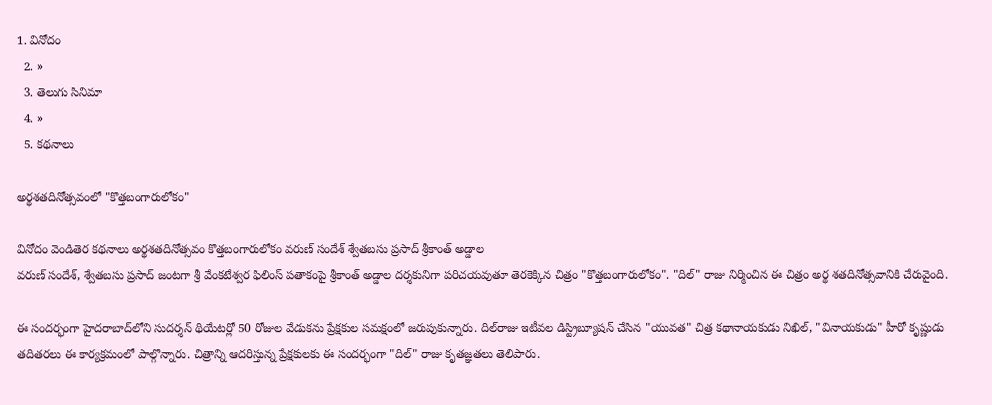1. వినోదం
  2. »
  3. తెలుగు సినిమా
  4. »
  5. కథనాలు

అర్థశతదినోత్సవంలో "కొత్తబంగారులోకం"

వినోదం వెండితెర కథనాలు అర్థశతదినోత్సవం కొత్తబంగారులోకం వరుణ్ సందేశ్ శ్వేతబసు ప్రసాద్ శ్రీకాంత్ అడ్డాల
వరుణ్ సందేశ్, శ్వేతబసు ప్రసాద్ జంటగా శ్రీ వేంకటేశ్వర ఫిలింస్ పతాకంపై శ్రీకాంత్ అడ్డాల దర్శకునిగా పరిచయవుతూ తెరకెక్కిన చిత్రం "కొత్తబంగారులోకం". "దిల్" రాజు నిర్మించిన ఈ చిత్రం అర్థ శతదినోత్సవానికి చేరువైంది.

ఈ సందర్భంగా హైదరాబాద్‌లోని సుదర్శన్ థియేటర్లో 50 రోజుల వేడుకను ప్రేక్షకుల సమక్షంలో జరుపుకున్నారు. దిల్‌రాజు ఇటీవల డిస్ట్రిబ్యూషన్ చేసిన "యువత" చిత్ర కథానాయకుడు నిఖిల్, "వినాయకుడు" హీరో కృష్ణుడు తదితరలు ఈ కార్యక్రమంలో పాల్గొన్నారు. చిత్రాన్ని ఆదరిస్తున్న ప్రేక్షకులకు ఈ సందర్భంగా "దిల్" రాజు కృతజ్ఞతలు తెలిపారు.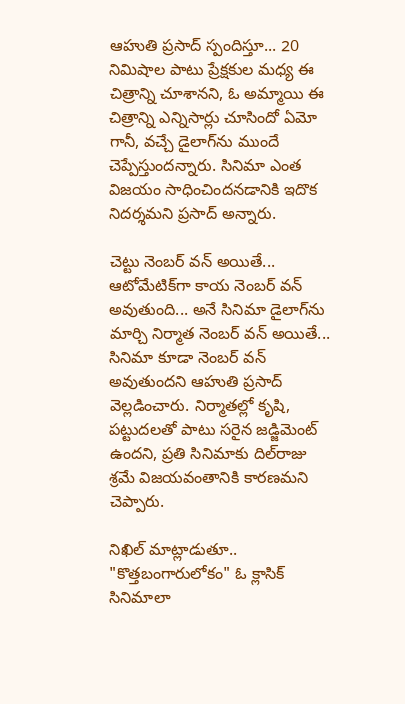ఆహుతి ప్రసాద్ స్పందిస్తూ... 20 నిమిషాల పాటు ప్రేక్షకుల మధ్య ఈ చిత్రాన్ని చూశానని, ఓ అమ్మాయి ఈ చిత్రాన్ని ఎన్నిసార్లు చూసిందో ఏమో గానీ, వచ్చే డైలాగ్‌ను ముందే చెప్పేస్తుందన్నారు. సినిమా ఎంత విజయం సాధించిందనడానికి ఇదొక నిదర్శమని ప్రసాద్ అన్నారు.

చెట్టు నెంబర్ వన్ అయితే... ఆటోమేటిక్‌గా కాయ నెంబర్ వన్ అవుతుంది... అనే సినిమా డైలాగ్‌ను మార్చి నిర్మాత నెంబర్ వన్ అయితే... సినిమా కూడా నెంబర్ వన్ అవుతుందని ఆహుతి ప్రసాద్ వెల్లడించారు. నిర్మాతల్లో కృషి, పట్టుదలతో పాటు సరైన జడ్జిమెంట్ ఉందని, ప్రతి సినిమాకు దిల్‌రాజు శ్రమే విజయవంతానికి కారణమని చెప్పారు.

నిఖిల్ మాట్లాడుతూ.. "కొత్తబంగారులోకం" ఓ క్లాసిక్ సినిమాలా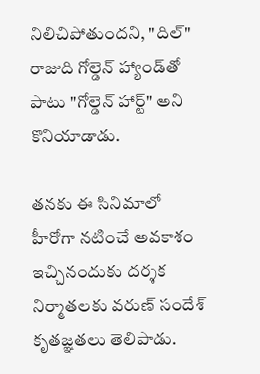నిలిచిపోతుందని, "దిల్" రాజుది గోల్డెన్‌ హ్యాండ్‌తో పాటు "గోల్డెన్ హార్ట్" అని కొనియాడాడు.

తనకు ఈ సినిమాలో హీరోగా నటించే అవకాశం ఇచ్చినందుకు దర్శక నిర్మాతలకు వరుణ్ సందేశ్ కృతజ్ఞతలు తెలిపాడు.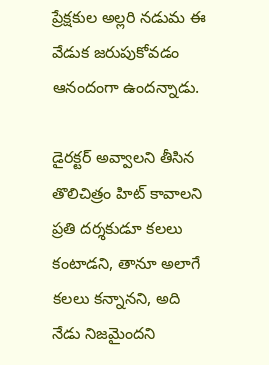ప్రేక్షకుల అల్లరి నడుమ ఈ వేడుక జరుపుకోవడం ఆనందంగా ఉందన్నాడు.

డైరక్టర్ అవ్వాలని తీసిన తొలిచిత్రం హిట్ కావాలని ప్రతి దర్శకుడూ కలలు కంటాడని, తానూ అలాగే కలలు కన్నానని, అది నేడు నిజమైందని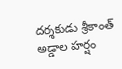దర్శకుడు శ్రీకాంత్ అడ్డాల హర్షం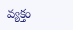వ్యక్తం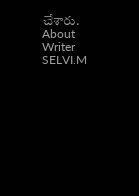చేశారు.
About Writer
SELVI.M